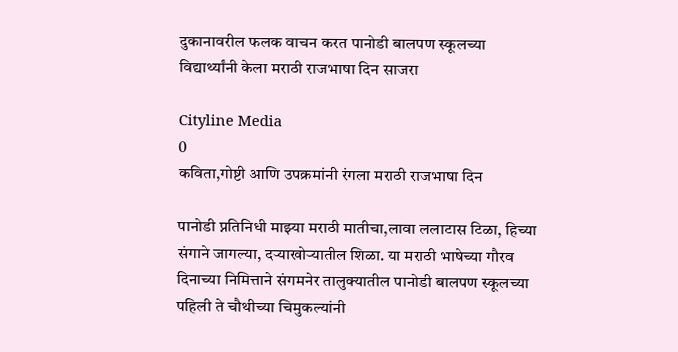दुकानावरील फलक वाचन करत पानोडी बालपण स्कूलच्या विद्यार्थ्यांनी केला मराठी राजभाषा दिन साजरा

Cityline Media
0
कविता,गोष्टी आणि उपक्रमांनी रंगला मराठी राजभाषा दिन

पानोडी प्नतिनिधी माझ्या मराठी मातीचा,लावा ललाटास टिळा, हिच्या संगाने जागल्या, दऱ्याखोऱ्यातील शिळा. या मराठी भाषेच्या गौरव दिनाच्या निमित्ताने संगमनेर तालुक्यातील पानोडी बालपण स्कूलच्या पहिली ते चौथीच्या चिमुकल्यांनी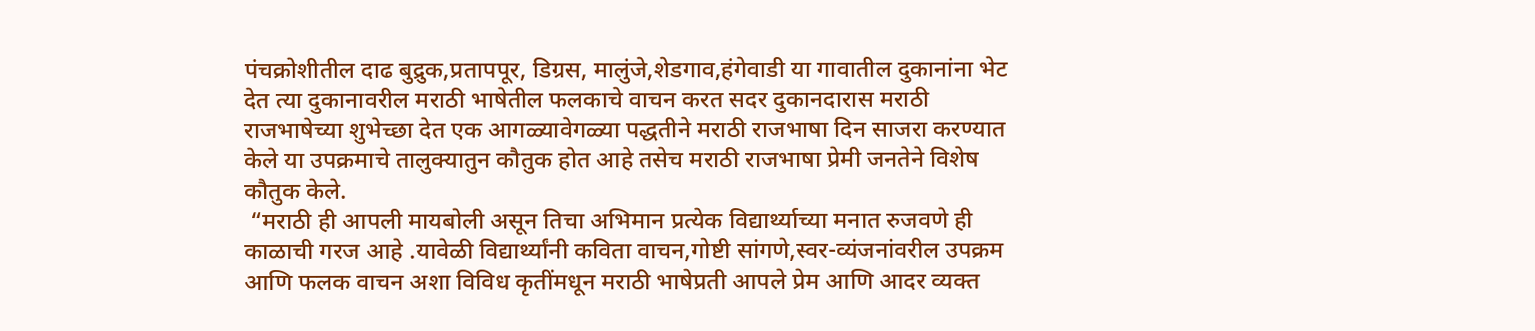पंचक्रोशीतील दाढ बुद्रुक,प्रतापपूर, डिग्रस, मालुंजे,शेडगाव,हंगेवाडी या गावातील दुकानांना भेट देत त्या दुकानावरील मराठी भाषेतील फलकाचे वाचन करत सदर दुकानदारास मराठी राजभाषेच्या शुभेच्छा देत एक आगळ्यावेगळ्या पद्धतीने मराठी राजभाषा दिन साजरा करण्यात केले या उपक्रमाचे तालुक्यातुन कौतुक होत आहे तसेच मराठी राजभाषा प्रेमी जनतेने विशेष कौतुक केले.
 “मराठी ही आपली मायबोली असून तिचा अभिमान प्रत्येक विद्यार्थ्याच्या मनात रुजवणे ही काळाची गरज आहे .यावेळी विद्यार्थ्यांनी कविता वाचन,गोष्टी सांगणे,स्वर-व्यंजनांवरील उपक्रम आणि फलक वाचन अशा विविध कृतींमधून मराठी भाषेप्रती आपले प्रेम आणि आदर व्यक्त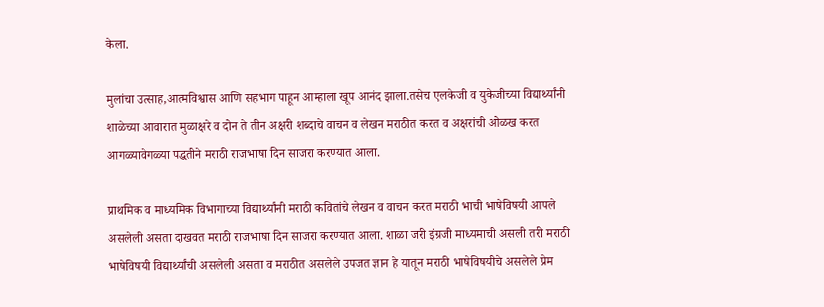केला.

मुलांचा उत्साह,आत्मविश्वास आणि सहभाग पाहून आम्हाला खूप आनंद झाला.तसेच एलकेजी व युकेजीच्या विद्यार्थ्यांनी शाळेच्या आवारात मुळाक्षरे व दोन ते तीन अक्षरी शब्दाचे वाचन व लेखन मराठीत करत व अक्षरांची ओळख करत आगळ्यावेगळ्या पद्धतीने मराठी राजभाषा दिन साजरा करण्यात आला.

प्राथमिक व माध्यमिक विभागाच्या विद्यार्थ्यांनी मराठी कवितांचे लेखन व वाचन करत मराठी भाची भाषेविषयी आपले असलेली असता दाखवत मराठी राजभाषा दिन साजरा करण्यात आला. शाळा जरी इंग्रजी माध्यमाची असली तरी मराठी भाषेविषयी विद्यार्थ्यांची असलेली असता व मराठीत असलेले उपजत ज्ञान हे यातून मराठी भाषेविषयीचे असलेले प्रेम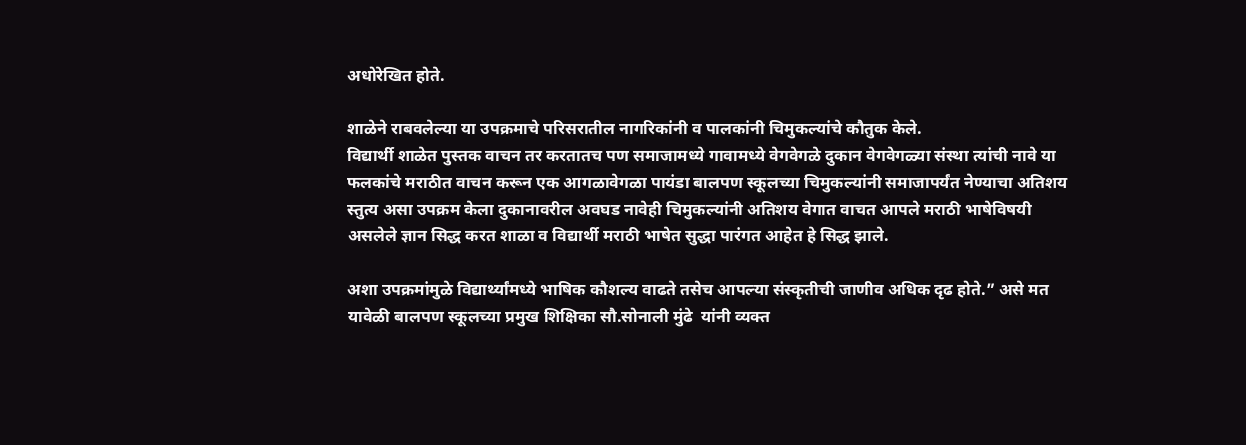अधोरेखित होते.

शाळेने राबवलेल्या या उपक्रमाचे परिसरातील नागरिकांनी व पालकांनी चिमुकल्यांचे कौतुक केले.
विद्यार्थी शाळेत पुस्तक वाचन तर करतातच पण समाजामध्ये गावामध्ये वेगवेगळे दुकान वेगवेगळ्या संस्था त्यांची नावे या फलकांचे मराठीत वाचन करून एक आगळावेगळा पायंडा बालपण स्कूलच्या चिमुकल्यांनी समाजापर्यंत नेण्याचा अतिशय स्तुत्य असा उपक्रम केला दुकानावरील अवघड नावेही चिमुकल्यांनी अतिशय वेगात वाचत आपले मराठी भाषेविषयी असलेले ज्ञान सिद्ध करत शाळा व विद्यार्थी मराठी भाषेत सुद्धा पारंगत आहेत हे सिद्ध झाले.

अशा उपक्रमांमुळे विद्यार्थ्यांमध्ये भाषिक कौशल्य वाढते तसेच आपल्या संस्कृतीची जाणीव अधिक दृढ होते.” असे मत यावेळी बालपण स्कूलच्या प्रमुख शिक्षिका सौ.सोनाली मुंढे  यांनी व्यक्त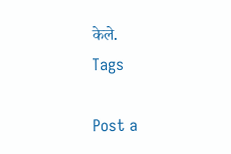केले.
Tags

Post a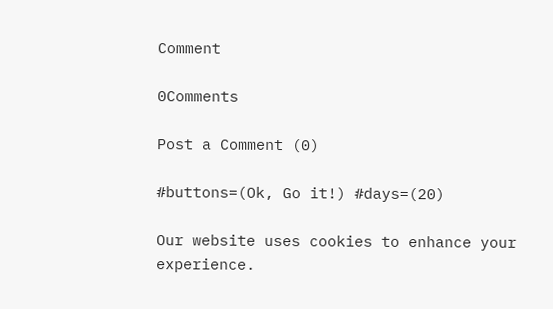Comment

0Comments

Post a Comment (0)

#buttons=(Ok, Go it!) #days=(20)

Our website uses cookies to enhance your experience.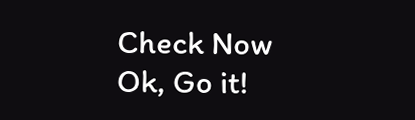Check Now
Ok, Go it!